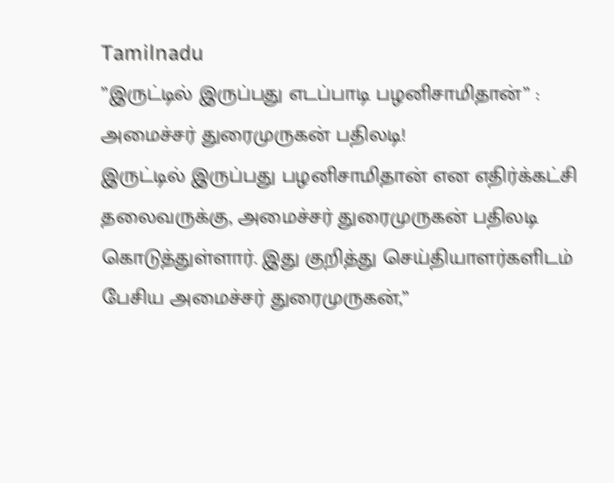Tamilnadu
”இருட்டில் இருப்பது எடப்பாடி பழனிசாமிதான்” : அமைச்சர் துரைமுருகன் பதிலடி!
இருட்டில் இருப்பது பழனிசாமிதான் என எதிர்க்கட்சி தலைவருக்கு, அமைச்சர் துரைமுருகன் பதிலடி கொடுத்துள்ளார். இது குறித்து செய்தியாளர்களிடம் பேசிய அமைச்சர் துரைமுருகன்,”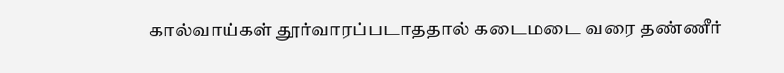கால்வாய்கள் தூர்வாரப்படாததால் கடைமடை வரை தண்ணீர்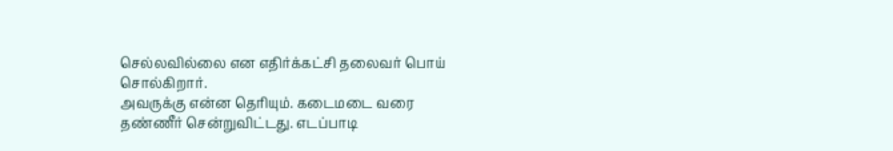செல்லவில்லை என எதிர்க்கட்சி தலைவர் பொய் சொல்கிறார்.
அவருக்கு என்ன தெரியும். கடைமடை வரை தண்ணீர் சென்றுவிட்டது. எடப்பாடி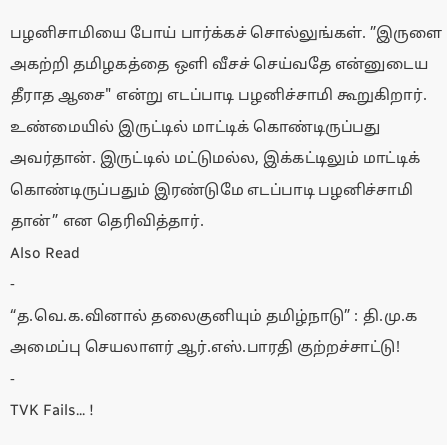பழனிசாமியை போய் பார்க்கச் சொல்லுங்கள். ”இருளை அகற்றி தமிழகத்தை ஒளி வீசச் செய்வதே என்னுடைய தீராத ஆசை" என்று எடப்பாடி பழனிச்சாமி கூறுகிறார்.
உண்மையில் இருட்டில் மாட்டிக் கொண்டிருப்பது அவர்தான். இருட்டில் மட்டுமல்ல, இக்கட்டிலும் மாட்டிக் கொண்டிருப்பதும் இரண்டுமே எடப்பாடி பழனிச்சாமி தான்” என தெரிவித்தார்.
Also Read
-
“த.வெ.க.வினால் தலைகுனியும் தமிழ்நாடு” : தி.மு.க அமைப்பு செயலாளர் ஆர்.எஸ்.பாரதி குற்றச்சாட்டு!
-
TVK Fails... !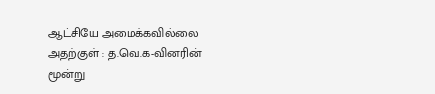ஆட்சியே அமைக்கவில்லை அதற்குள் : த.வெ.க-வினரின் மூன்று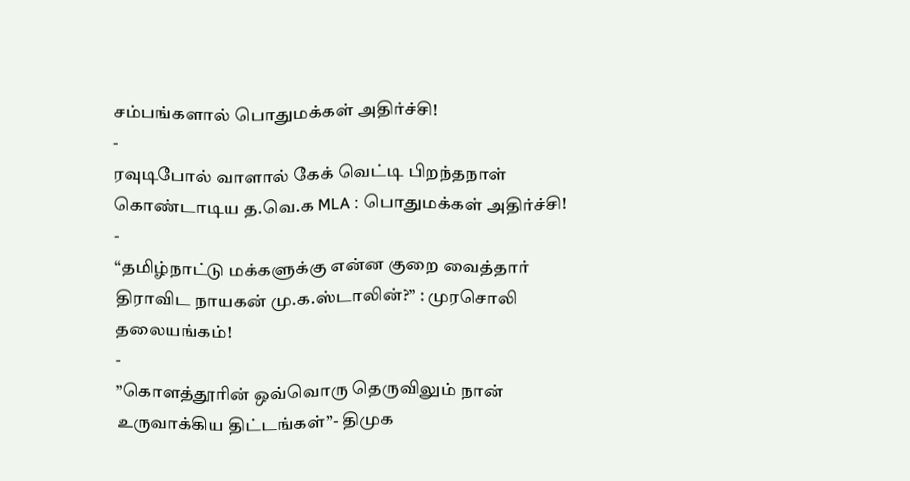சம்பங்களால் பொதுமக்கள் அதிர்ச்சி!
-
ரவுடிபோல் வாளால் கேக் வெட்டி பிறந்தநாள் கொண்டாடிய த.வெ.க MLA : பொதுமக்கள் அதிர்ச்சி!
-
“தமிழ்நாட்டு மக்களுக்கு என்ன குறை வைத்தார் திராவிட நாயகன் மு.க.ஸ்டாலின்?” : முரசொலி தலையங்கம்!
-
”கொளத்தூரின் ஒவ்வொரு தெருவிலும் நான் உருவாக்கிய திட்டங்கள்”- திமுக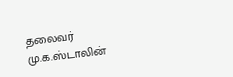தலைவர் மு.க.ஸ்டாலின்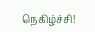நெகிழ்ச்சி!